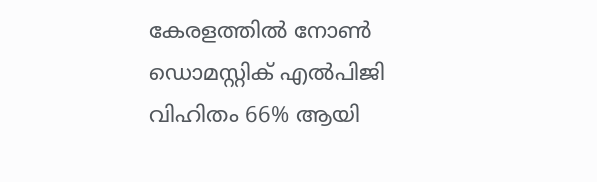കേരളത്തിൽ നോൺ ഡൊമസ്റ്റിക് എൽപിജി വിഹിതം 66% ആയി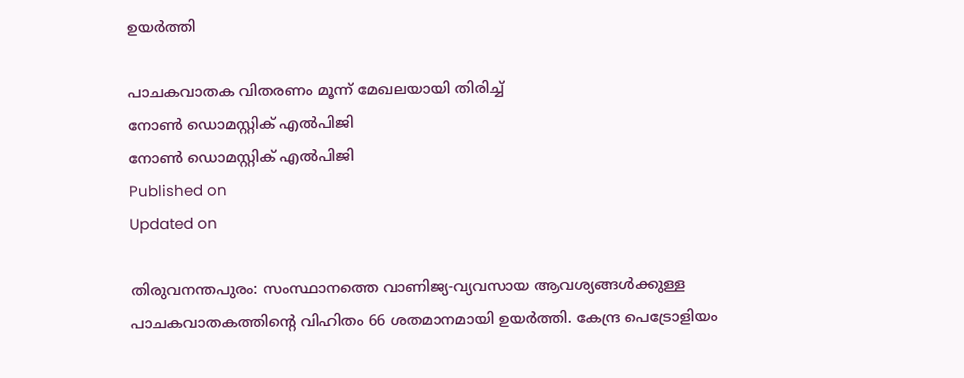ഉയർത്തി

പാചകവാതക വിതരണം മൂന്ന് മേഖലയായി തിരിച്ച്
നോൺ ഡൊമസ്റ്റിക് എൽപിജി
നോൺ ഡൊമസ്റ്റിക് എൽപിജി
Published on
Updated on

തിരുവനന്തപുരം: സംസ്ഥാനത്തെ വാണിജ്യ-വ്യവസായ ആവശ്യങ്ങൾക്കുള്ള പാചകവാതകത്തിൻ്റെ വിഹിതം 66 ശതമാനമായി ഉയർത്തി. കേന്ദ്ര പെട്രോളിയം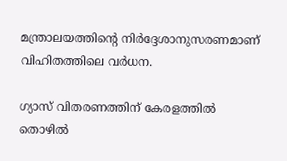മന്ത്രാലയത്തിന്റെ നിർദ്ദേശാനുസരണമാണ് വിഹിതത്തിലെ വർധന.

ഗ്യാസ് വിതരണത്തിന് കേരളത്തിൽ തൊഴിൽ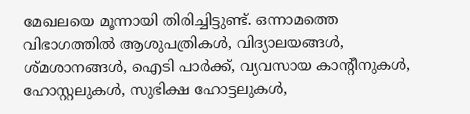മേഖലയെ മൂന്നായി തിരിച്ചിട്ടുണ്ട്. ഒന്നാമത്തെ വിഭാഗത്തിൽ ആശുപത്രികൾ, വിദ്യാലയങ്ങൾ, ശ്മശാനങ്ങൾ, ഐടി പാർക്ക്, വ്യവസായ കാന്റീനുകൾ, ഹോസ്റ്റലുകൾ, സുഭിക്ഷ ഹോട്ടലുകൾ,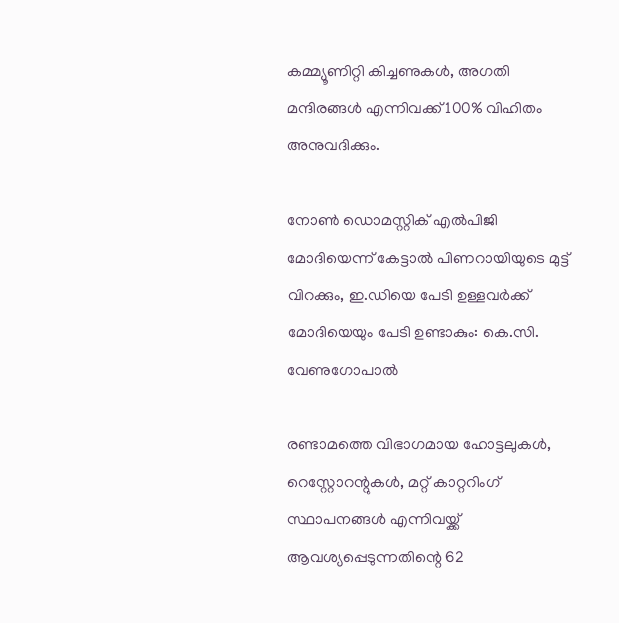കമ്മ്യൂണിറ്റി കിച്ചണുകൾ, അഗതി മന്ദിരങ്ങൾ എന്നിവക്ക് 100% വിഹിതം അനുവദിക്കും.

നോൺ ഡൊമസ്റ്റിക് എൽപിജി
മോദിയെന്ന് കേട്ടാൽ പിണറായിയുടെ മുട്ട് വിറക്കും, ഇ.ഡിയെ പേടി ഉള്ളവർക്ക് മോദിയെയും പേടി ഉണ്ടാകും: കെ.സി. വേണുഗോപാൽ

രണ്ടാമത്തെ വിഭാഗമായ ഹോട്ടലുകൾ, റെസ്റ്റോറന്റുകൾ, മറ്റ് കാറ്ററിംഗ് സ്ഥാപനങ്ങൾ എന്നിവയ്ക്ക് ആവശ്യപ്പെടുന്നതിന്റെ 62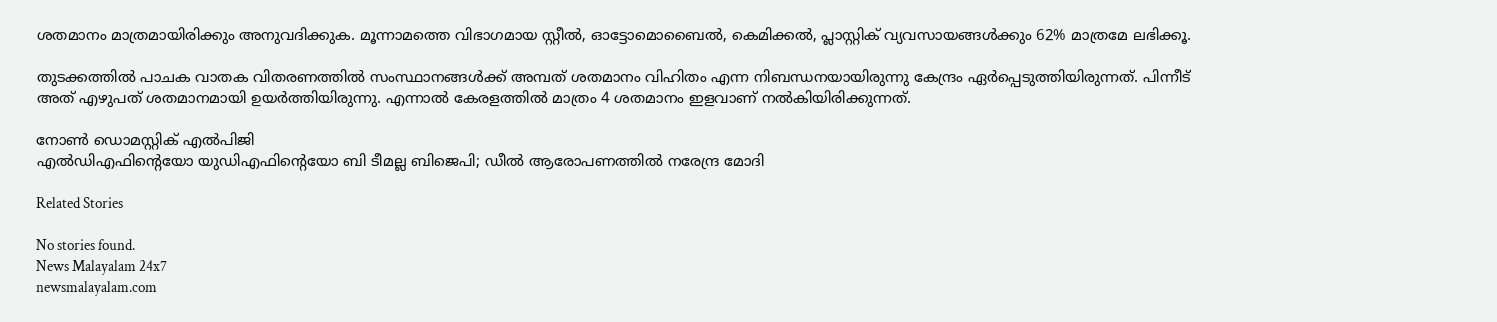ശതമാനം മാത്രമായിരിക്കും അനുവദിക്കുക. മൂന്നാമത്തെ വിഭാഗമായ സ്റ്റീൽ, ഓട്ടോമൊബൈൽ, കെമിക്കൽ, പ്ലാസ്റ്റിക് വ്യവസായങ്ങൾക്കും 62% മാത്രമേ ലഭിക്കൂ.

തുടക്കത്തിൽ പാചക വാതക വിതരണത്തിൽ സംസ്ഥാനങ്ങൾക്ക് അമ്പത് ശതമാനം വിഹിതം എന്ന നിബന്ധനയായിരുന്നു കേന്ദ്രം ഏർപ്പെടുത്തിയിരുന്നത്. പിന്നീട് അത് എഴുപത് ശതമാനമായി ഉയർത്തിയിരുന്നു. എന്നാൽ കേരളത്തിൽ മാത്രം 4 ശതമാനം ഇളവാണ് നൽകിയിരിക്കുന്നത്.

നോൺ ഡൊമസ്റ്റിക് എൽപിജി
എൽഡിഎഫിൻ്റെയോ യുഡിഎഫിൻ്റെയോ ബി ടീമല്ല ബിജെപി; ഡീൽ ആരോപണത്തിൽ നരേന്ദ്ര മോദി

Related Stories

No stories found.
News Malayalam 24x7
newsmalayalam.com